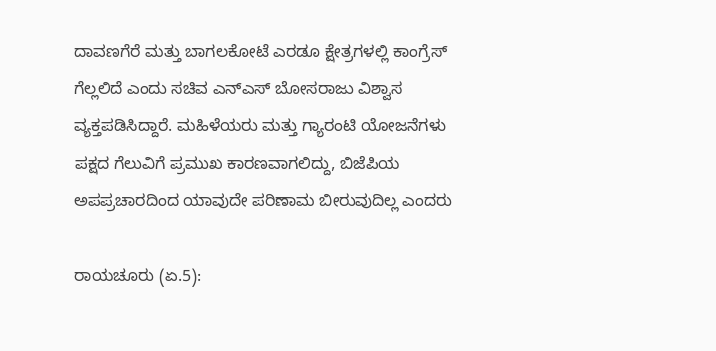ದಾವಣಗೆರೆ ಮತ್ತು ಬಾಗಲಕೋಟೆ ಎರಡೂ ಕ್ಷೇತ್ರಗಳಲ್ಲಿ ಕಾಂಗ್ರೆಸ್ ಗೆಲ್ಲಲಿದೆ ಎಂದು ಸಚಿವ ಎನ್‌ಎಸ್ ಬೋಸರಾಜು ವಿಶ್ವಾಸ ವ್ಯಕ್ತಪಡಿಸಿದ್ದಾರೆ. ಮಹಿಳೆಯರು ಮತ್ತು ಗ್ಯಾರಂಟಿ ಯೋಜನೆಗಳು ಪಕ್ಷದ ಗೆಲುವಿಗೆ ಪ್ರಮುಖ ಕಾರಣವಾಗಲಿದ್ದು, ಬಿಜೆಪಿಯ ಅಪಪ್ರಚಾರದಿಂದ ಯಾವುದೇ ಪರಿಣಾಮ ಬೀರುವುದಿಲ್ಲ ಎಂದರು

ರಾಯಚೂರು (ಏ.5):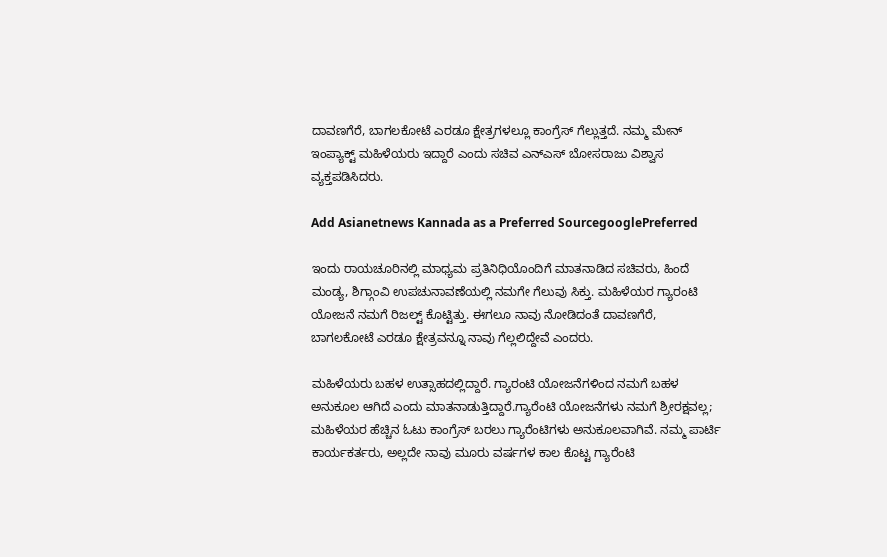ದಾವಣಗೆರೆ, ಬಾಗಲಕೋಟೆ ಎರಡೂ ಕ್ಷೇತ್ರಗಳಲ್ಲೂ ಕಾಂಗ್ರೆಸ್ ಗೆಲ್ಲುತ್ತದೆ. ನಮ್ಮ ಮೇನ್ ಇಂಪ್ಯಾಕ್ಟ್ ಮಹಿಳೆಯರು ಇದ್ದಾರೆ ಎಂದು ಸಚಿವ ಎನ್‌ಎಸ್ ಬೋಸರಾಜು ವಿಶ್ವಾಸ ವ್ಯಕ್ತಪಡಿಸಿದರು.

Add Asianetnews Kannada as a Preferred SourcegooglePreferred

ಇಂದು ರಾಯಚೂರಿನಲ್ಲಿ ಮಾಧ್ಯಮ ಪ್ರತಿನಿಧಿಯೊಂದಿಗೆ ಮಾತನಾಡಿದ ಸಚಿವರು, ಹಿಂದೆ ಮಂಡ್ಯ, ಶಿಗ್ಗಾಂವಿ ಉಪಚುನಾವಣೆಯಲ್ಲಿ ನಮಗೇ ಗೆಲುವು ಸಿಕ್ತು. ಮಹಿಳೆಯರ ಗ್ಯಾರಂಟಿ ಯೋಜನೆ ನಮಗೆ ರಿಜಲ್ಟ್ ಕೊಟ್ಟಿತ್ತು. ಈಗಲೂ ನಾವು ನೋಡಿದಂತೆ ದಾವಣಗೆರೆ, ಬಾಗಲಕೋಟೆ ಎರಡೂ ಕ್ಷೇತ್ರವನ್ನೂ ನಾವು ಗೆಲ್ಲಲಿದ್ದೇವೆ ಎಂದರು.

ಮಹಿಳೆಯರು ಬಹಳ ಉತ್ಸಾಹದಲ್ಲಿದ್ದಾರೆ. ಗ್ಯಾರಂಟಿ ಯೋಜನೆಗಳಿಂದ ನಮಗೆ ಬಹಳ ಅನುಕೂಲ ಆಗಿದೆ ಎಂದು ಮಾತನಾಡುತ್ತಿದ್ದಾರೆ.ಗ್ಯಾರೆಂಟಿ ಯೋಜನೆಗಳು ನಮಗೆ ಶ್ರೀರಕ್ಷವಲ್ಲ; ಮಹಿಳೆಯರ ಹೆಚ್ಚಿನ ಓಟು ಕಾಂಗ್ರೆಸ್ ಬರಲು ಗ್ಯಾರೆಂಟಿಗಳು ಅನುಕೂಲವಾಗಿವೆ. ನಮ್ಮ ಪಾರ್ಟಿ ಕಾರ್ಯಕರ್ತರು, ಅಲ್ಲದೇ ‌ನಾವು ಮೂರು ವರ್ಷಗಳ ಕಾಲ ಕೊಟ್ಟ ಗ್ಯಾರೆಂಟಿ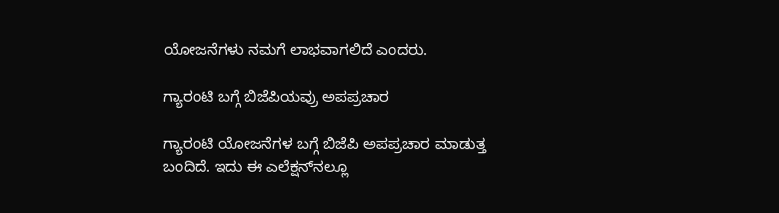ಯೋಜನೆಗಳು ನಮಗೆ ಲಾಭವಾಗಲಿದೆ ಎಂದರು.

ಗ್ಯಾರಂಟಿ ಬಗ್ಗೆ ಬಿಜೆಪಿಯವ್ರು ಅಪಪ್ರಚಾರ

ಗ್ಯಾರಂಟಿ ಯೋಜನೆಗಳ ಬಗ್ಗೆ ಬಿಜೆಪಿ ಅಪಪ್ರಚಾರ ಮಾಡುತ್ತ ಬಂದಿದೆ. ಇದು ಈ ಎಲೆಕ್ಷನ್‌ನಲ್ಲೂ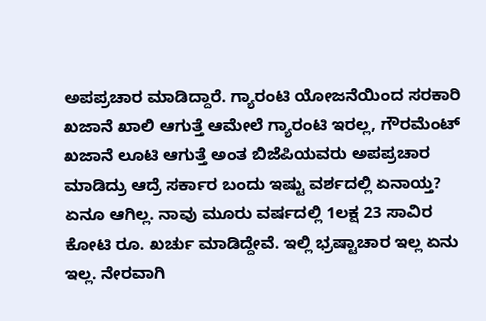ಅಪಪ್ರಚಾರ ಮಾಡಿದ್ದಾರೆ. ಗ್ಯಾರಂಟಿ ಯೋಜನೆಯಿಂದ ಸರಕಾರಿ ಖಜಾನೆ ಖಾಲಿ ಆಗುತ್ತೆ ಆಮೇಲೆ ಗ್ಯಾರಂಟಿ ಇರಲ್ಲ, ಗೌರಮೆಂಟ್ ಖಜಾನೆ ಲೂಟಿ ಆಗುತ್ತೆ ಅಂತ ಬಿಜೆಪಿಯವರು ಅಪಪ್ರಚಾರ ಮಾಡಿದ್ರು ಆದ್ರೆ ಸರ್ಕಾರ ಬಂದು ಇಷ್ಟು ವರ್ಶದಲ್ಲಿ ಏನಾಯ್ತ? ಏನೂ ಆಗಿಲ್ಲ. ನಾವು ಮೂರು ವರ್ಷದಲ್ಲಿ 1ಲಕ್ಷ 23 ಸಾವಿರ ಕೋಟಿ ರೂ. ಖರ್ಚು ಮಾಡಿದ್ದೇವೆ. ಇಲ್ಲಿ ಭ್ರಷ್ಟಾಚಾರ ಇಲ್ಲ ಏನು ಇಲ್ಲ. ನೇರವಾಗಿ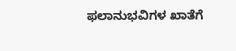ಫಲಾನುಭವಿಗಳ ಖಾತೆಗೆ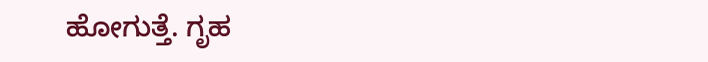ಹೋಗುತ್ತೆ. ಗೃಹ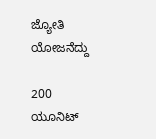ಜ್ಯೋತಿ ಯೋಜನೆದ್ದು

200 ಯೂನಿಟ್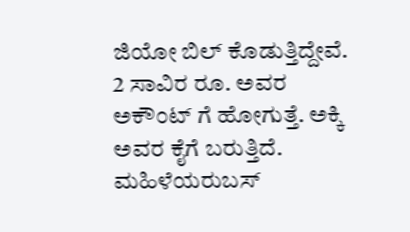ಜಿಯೋ ಬಿಲ್ ಕೊಡುತ್ತಿದ್ದೇವೆ. 2 ಸಾವಿರ ರೂ. ಅವರ ಅಕೌಂಟ್ ಗೆ ಹೋಗುತ್ತೆ. ಅಕ್ಕಿ ಅವರ ಕೈಗೆ ಬರುತ್ತಿದೆ. ಮಹಿಳೆಯರುಬಸ್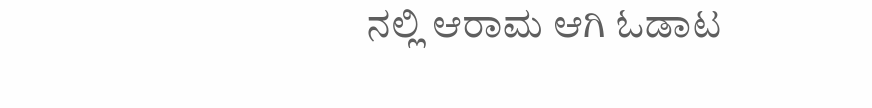ನಲ್ಲಿ ಆರಾಮ ಆಗಿ ಓಡಾಟ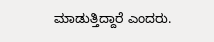ಮಾಡುತ್ತಿದ್ದಾರೆ ಎಂದರು.